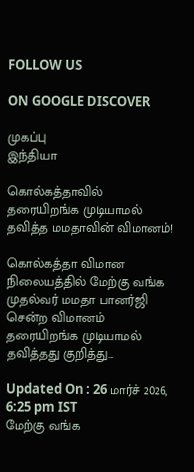FOLLOW US

ON GOOGLE DISCOVER

முகப்பு
இந்தியா

கொல்கத்தாவில் தரையிறங்க முடியாமல் தவித்த மமதாவின் விமானம்!

கொல்கத்தா விமான நிலையத்தில் மேற்கு வங்க முதல்வர் மமதா பானர்ஜி சென்ற விமானம் தரையிறங்க முடியாமல் தவித்தது குறித்து...

Updated On : 26 மார்ச் 2026, 6:25 pm IST
மேற்கு வங்க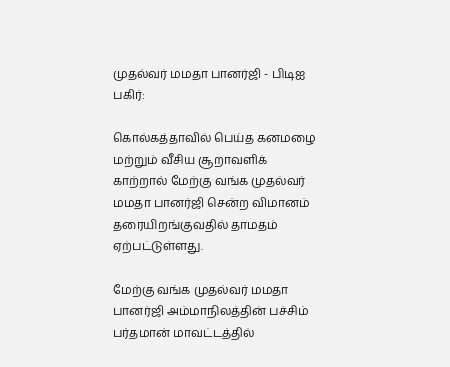முதல்வர் மமதா பானர்ஜி - பிடிஐ
பகிர்:

கொல்கத்தாவில் பெய்த கனமழை மற்றும் வீசிய சூறாவளிக் காற்றால் மேற்கு வங்க முதல்வர் மமதா பானர்ஜி சென்ற விமானம் தரையிறங்குவதில் தாமதம் ஏற்பட்டுள்ளது.

மேற்கு வங்க முதல்வர் மமதா பானர்ஜி அம்மாநிலத்தின் பச்சிம் பர்தமான் மாவட்டத்தில்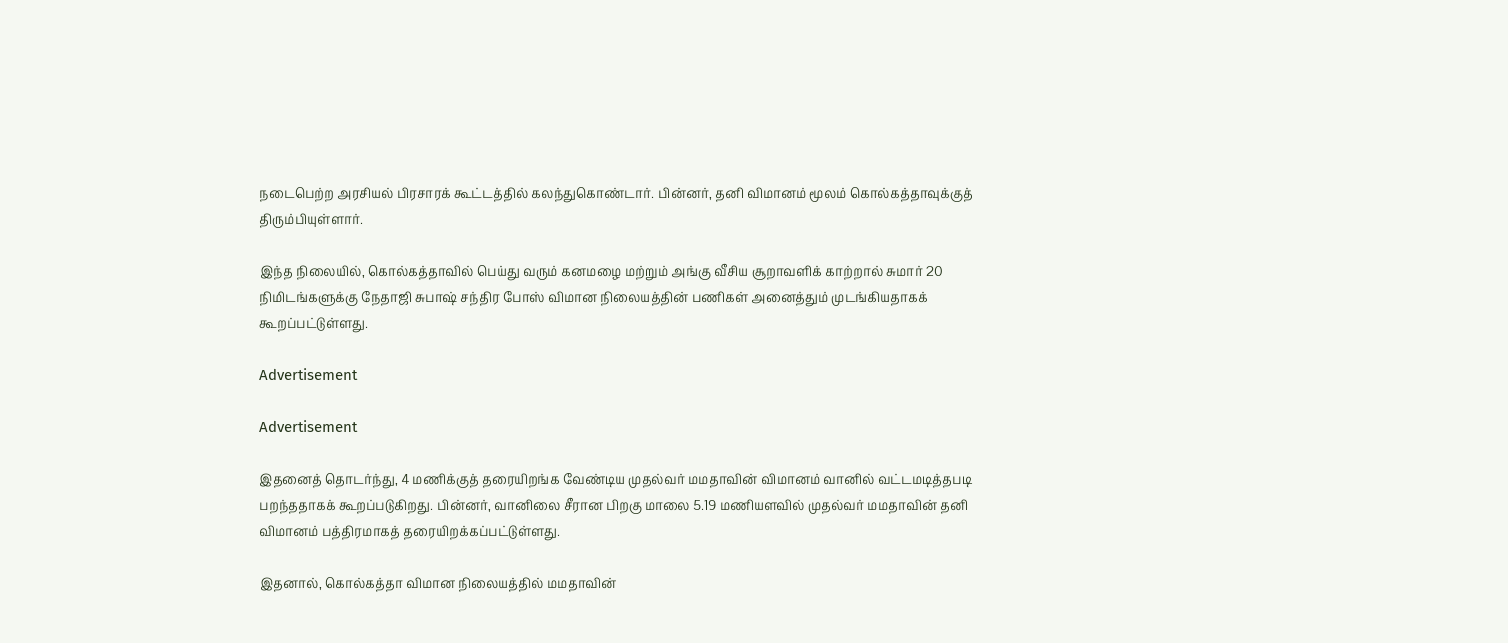நடைபெற்ற அரசியல் பிரசாரக் கூட்டத்தில் கலந்துகொண்டார். பின்னர், தனி விமானம் மூலம் கொல்கத்தாவுக்குத் திரும்பியுள்ளார்.

இந்த நிலையில், கொல்கத்தாவில் பெய்து வரும் கனமழை மற்றும் அங்கு வீசிய சூறாவளிக் காற்றால் சுமார் 20 நிமிடங்களுக்கு நேதாஜி சுபாஷ் சந்திர போஸ் விமான நிலையத்தின் பணிகள் அனைத்தும் முடங்கியதாகக் கூறப்பட்டுள்ளது.

Advertisement

Advertisement

இதனைத் தொடர்ந்து, 4 மணிக்குத் தரையிறங்க வேண்டிய முதல்வர் மமதாவின் விமானம் வானில் வட்டமடித்தபடி பறந்ததாகக் கூறப்படுகிறது. பின்னர், வானிலை சீரான பிறகு மாலை 5.19 மணியளவில் முதல்வர் மமதாவின் தனி விமானம் பத்திரமாகத் தரையிறக்கப்பட்டுள்ளது.

இதனால், கொல்கத்தா விமான நிலையத்தில் மமதாவின்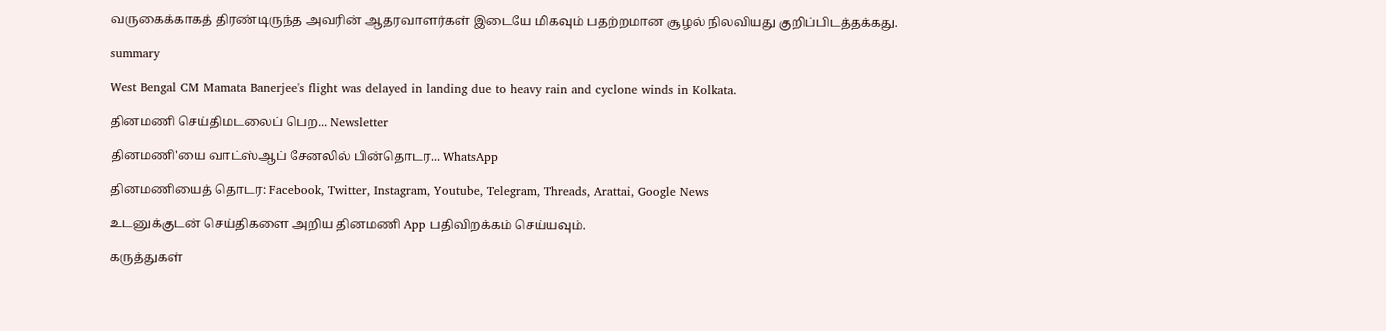வருகைக்காகத் திரண்டிருந்த அவரின் ஆதரவாளர்கள் இடையே மிகவும் பதற்றமான சூழல் நிலவியது குறிப்பிடத்தக்கது.

summary

West Bengal CM Mamata Banerjee's flight was delayed in landing due to heavy rain and cyclone winds in Kolkata.

தினமணி செய்திமடலைப் பெற... Newsletter

தினமணி'யை வாட்ஸ்ஆப் சேனலில் பின்தொடர... WhatsApp

தினமணியைத் தொடர: Facebook, Twitter, Instagram, Youtube, Telegram, Threads, Arattai, Google News

உடனுக்குடன் செய்திகளை அறிய தினமணி App பதிவிறக்கம் செய்யவும்.

கருத்துகள்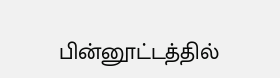பின்னூட்டத்தில்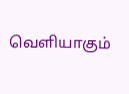வெளியாகும்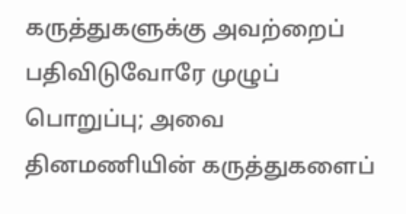கருத்துகளுக்கு அவற்றைப் பதிவிடுவோரே முழுப் பொறுப்பு; அவை தினமணியின் கருத்துகளைப்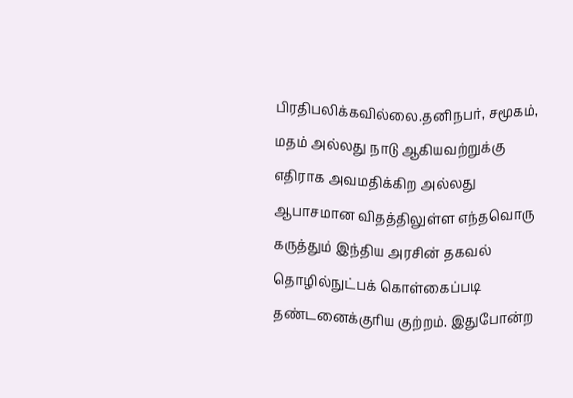பிரதிபலிக்கவில்லை.தனிநபர், சமூகம், மதம் அல்லது நாடு ஆகியவற்றுக்கு எதிராக அவமதிக்கிற அல்லது ஆபாசமான விதத்திலுள்ள எந்தவொரு கருத்தும் இந்திய அரசின் தகவல் தொழில்நுட்பக் கொள்கைப்படி தண்டனைக்குரிய குற்றம். இதுபோன்ற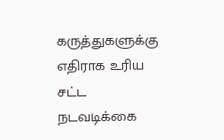கருத்துகளுக்கு எதிராக உரிய சட்ட நடவடிக்கை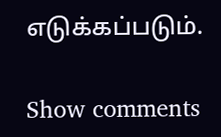எடுக்கப்படும்.

Show comments